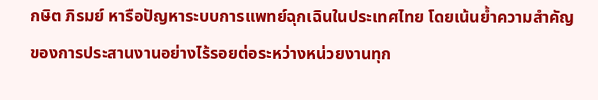กษิต ภิรมย์ หารือปัญหาระบบการแพทย์ฉุกเฉินในประเทศไทย โดยเน้นย้ำความสำคัญของการประสานงานอย่างไร้รอยต่อระหว่างหน่วยงานทุก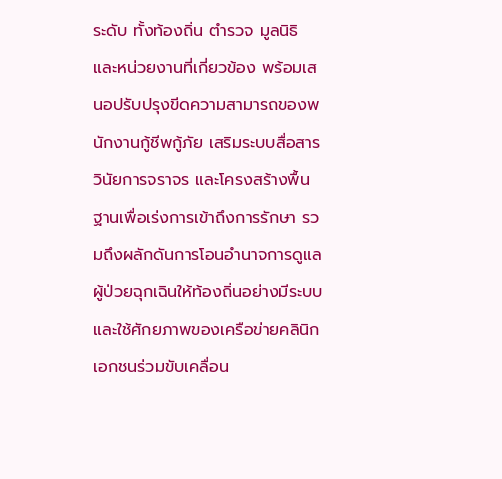ระดับ ทั้งท้องถิ่น ตำรวจ มูลนิธิ และหน่วยงานที่เกี่ยวข้อง พร้อมเสนอปรับปรุงขีดความสามารถของพนักงานกู้ชีพกู้ภัย เสริมระบบสื่อสาร วินัยการจราจร และโครงสร้างพื้นฐานเพื่อเร่งการเข้าถึงการรักษา รวมถึงผลักดันการโอนอำนาจการดูแลผู้ป่วยฉุกเฉินให้ท้องถิ่นอย่างมีระบบและใช้ศักยภาพของเครือข่ายคลินิกเอกชนร่วมขับเคลื่อน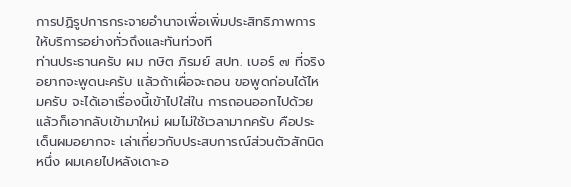การปฏิรูปการกระจายอำนาจเพื่อเพิ่มประสิทธิภาพการให้บริการอย่างทั่วถึงและทันท่วงที
ท่านประธานครับ ผม กษิต ภิรมย์ สปท. เบอร์ ๗ ที่จริง อยากจะพูดนะครับ แล้วถ้าเผื่อจะถอน ขอพูดก่อนได้ไหมครับ จะได้เอาเรื่องนี้เข้าไปใส่ใน การถอนออกไปด้วย แล้วก็เอากลับเข้ามาใหม่ ผมไม่ใช้เวลามากครับ คือประเด็นผมอยากจะ เล่าเกี่ยวกับประสบการณ์ส่วนตัวสักนิดหนึ่ง ผมเคยไปหลังเดาะอ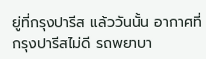ยู่ที่กรุงปารีส แล้ววันนั้น อากาศที่กรุงปารีสไม่ดี รถพยาบา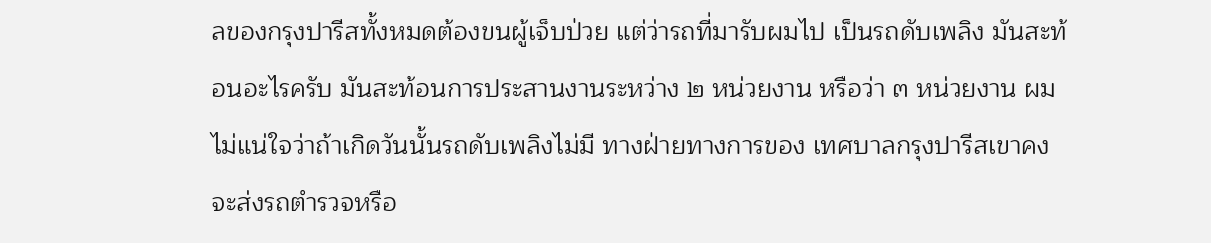ลของกรุงปารีสทั้งหมดต้องขนผู้เจ็บป่วย แต่ว่ารถที่มารับผมไป เป็นรถดับเพลิง มันสะท้อนอะไรครับ มันสะท้อนการประสานงานระหว่าง ๒ หน่วยงาน หรือว่า ๓ หน่วยงาน ผมไม่แน่ใจว่าถ้าเกิดวันนั้นรถดับเพลิงไม่มี ทางฝ่ายทางการของ เทศบาลกรุงปารีสเขาคงจะส่งรถตํารวจหรือ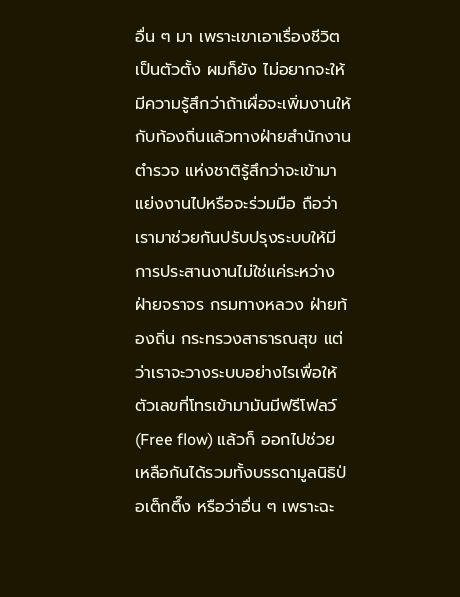อื่น ๆ มา เพราะเขาเอาเรื่องชีวิตเป็นตัวตั้ง ผมก็ยัง ไม่อยากจะให้มีความรู้สึกว่าถ้าเผื่อจะเพิ่มงานให้กับท้องถิ่นแล้วทางฝ่ายสํานักงานตํารวจ แห่งชาติรู้สึกว่าจะเข้ามาแย่งงานไปหรือจะร่วมมือ ถือว่าเรามาช่วยกันปรับปรุงระบบให้มี การประสานงานไม่ใช่แค่ระหว่างฝ่ายจราจร กรมทางหลวง ฝ่ายท้องถิ่น กระทรวงสาธารณสุข แต่ว่าเราจะวางระบบอย่างไรเพื่อให้ตัวเลขที่โทรเข้ามามันมีฟรีโฟลว์ (Free flow) แล้วก็ ออกไปช่วยเหลือกันได้รวมทั้งบรรดามูลนิธิป่อเต็กตึ๊ง หรือว่าอื่น ๆ เพราะฉะ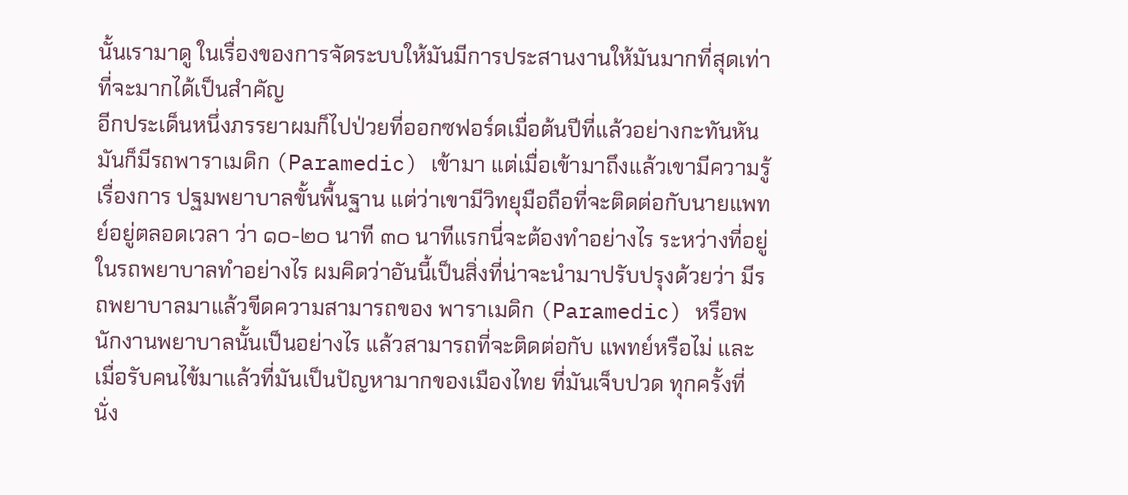นั้นเรามาดู ในเรื่องของการจัดระบบให้มันมีการประสานงานให้มันมากที่สุดเท่าที่จะมากได้เป็นสําคัญ
อีกประเด็นหนึ่งภรรยาผมก็ไปป่วยที่ออกซฟอร์ดเมื่อต้นปีที่แล้วอย่างกะทันหัน มันก็มีรถพาราเมดิก (Paramedic) เข้ามา แต่เมื่อเข้ามาถึงแล้วเขามีความรู้เรื่องการ ปฐมพยาบาลขั้นพื้นฐาน แต่ว่าเขามีวิทยุมือถือที่จะติดต่อกับนายแพทย์อยู่ตลอดเวลา ว่า ๑๐-๒๐ นาที ๓๐ นาทีแรกนี่จะต้องทําอย่างไร ระหว่างที่อยู่ในรถพยาบาลทําอย่างไร ผมคิดว่าอันนี้เป็นสิ่งที่น่าจะนํามาปรับปรุงด้วยว่า มีรถพยาบาลมาแล้วขีดความสามารถของ พาราเมดิก (Paramedic) หรือพนักงานพยาบาลนั้นเป็นอย่างไร แล้วสามารถที่จะติดต่อกับ แพทย์หรือไม่ และเมื่อรับคนไข้มาแล้วที่มันเป็นปัญหามากของเมืองไทย ที่มันเจ็บปวด ทุกครั้งที่นั่ง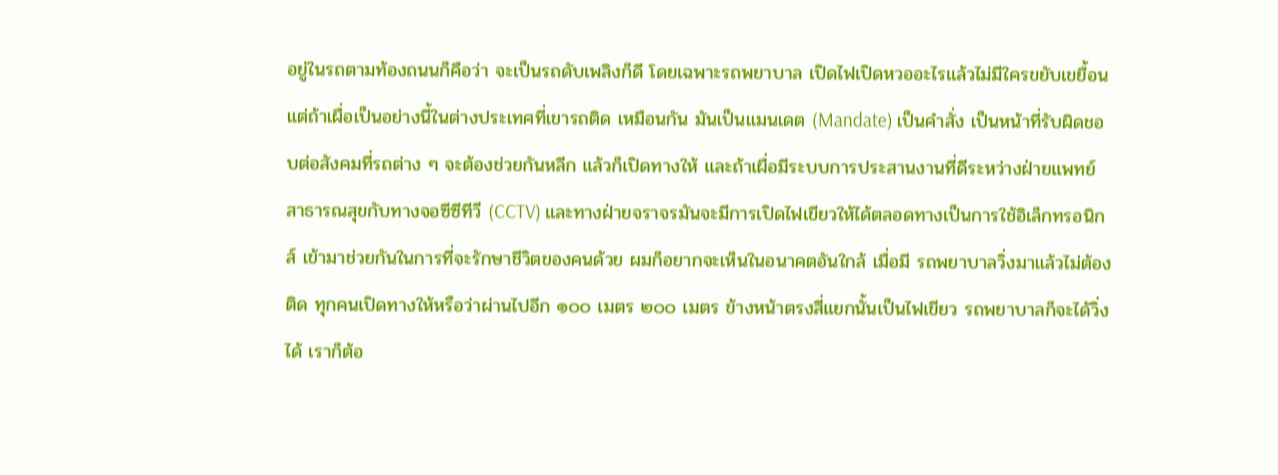อยู่ในรถตามท้องถนนก็คือว่า จะเป็นรถดับเพลิงก็ดี โดยเฉพาะรถพยาบาล เปิดไฟเปิดหวออะไรแล้วไม่มีใครขยับเขยื้อน แต่ถ้าเผื่อเป็นอย่างนี้ในต่างประเทศที่เขารถติด เหมือนกัน มันเป็นแมนเดต (Mandate) เป็นคําสั่ง เป็นหน้าที่รับผิดชอบต่อสังคมที่รถต่าง ๆ จะต้องช่วยกันหลีก แล้วก็เปิดทางให้ และถ้าเผื่อมีระบบการประสานงานที่ดีระหว่างฝ่ายแพทย์ สาธารณสุขกับทางจอซีซีทีวี (CCTV) และทางฝ่ายจราจรมันจะมีการเปิดไฟเขียวให้ได้ตลอดทางเป็นการใช้อิเล็กทรอนิกส์ เข้ามาช่วยกันในการที่จะรักษาชีวิตของคนด้วย ผมก็อยากจะเห็นในอนาคตอันใกล้ เมื่อมี รถพยาบาลวิ่งมาแล้วไม่ต้องติด ทุกคนเปิดทางให้หรือว่าผ่านไปอีก ๑๐๐ เมตร ๒๐๐ เมตร ข้างหน้าตรงสี่แยกนั้นเป็นไฟเขียว รถพยาบาลก็จะได้วิ่งได้ เราก็ต้อ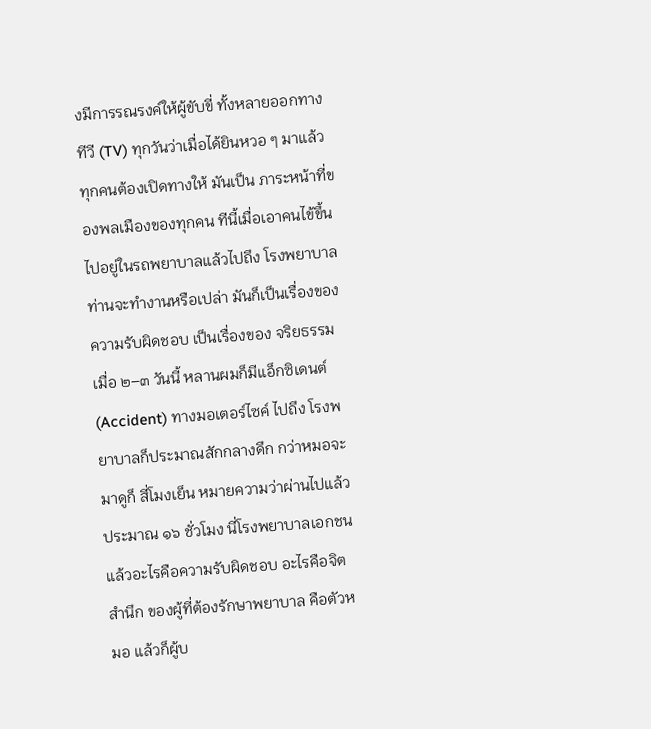งมีการรณรงค์ให้ผู้ขับขี่ ทั้งหลายออกทางทีวี (TV) ทุกวันว่าเมื่อได้ยินหวอ ๆ มาแล้วทุกคนต้องเปิดทางให้ มันเป็น ภาระหน้าที่ของพลเมืองของทุกคน ทีนี้เมื่อเอาคนไข้ขึ้นไปอยู่ในรถพยาบาลแล้วไปถึง โรงพยาบาลท่านจะทํางานหรือเปล่า มันก็เป็นเรื่องของความรับผิดชอบ เป็นเรื่องของ จริยธรรม เมื่อ ๒–๓ วันนี้ หลานผมก็มีแอ็กซิเดนต์ (Accident) ทางมอเตอร์ไซค์ ไปถึง โรงพยาบาลก็ประมาณสักกลางดึก กว่าหมอจะมาดูก็ สี่โมงเย็น หมายความว่าผ่านไปแล้ว ประมาณ ๑๖ ชั่วโมง นี่โรงพยาบาลเอกชน แล้วอะไรคือความรับผิดชอบ อะไรคือจิตสํานึก ของผู้ที่ต้องรักษาพยาบาล คือตัวหมอ แล้วก็ผู้บ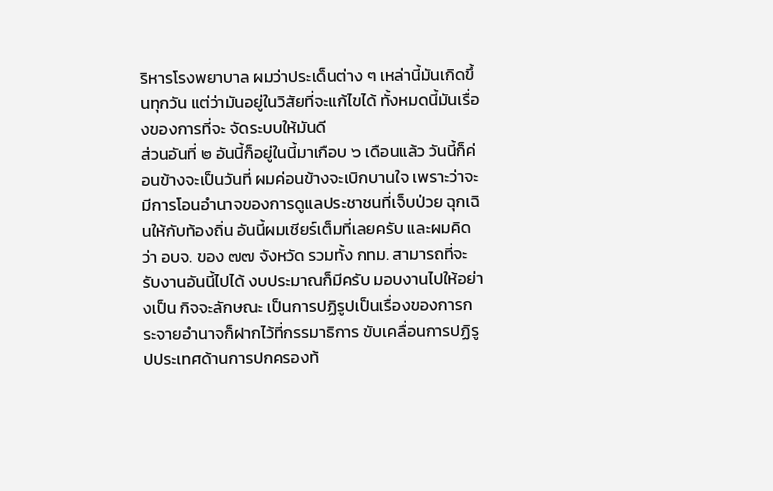ริหารโรงพยาบาล ผมว่าประเด็นต่าง ๆ เหล่านี้มันเกิดขึ้นทุกวัน แต่ว่ามันอยู่ในวิสัยที่จะแก้ไขได้ ทั้งหมดนี้มันเรื่องของการที่จะ จัดระบบให้มันดี
ส่วนอันที่ ๒ อันนี้ก็อยู่ในนี้มาเกือบ ๖ เดือนแล้ว วันนี้ก็ค่อนข้างจะเป็นวันที่ ผมค่อนข้างจะเบิกบานใจ เพราะว่าจะมีการโอนอํานาจของการดูแลประชาชนที่เจ็บป่วย ฉุกเฉินให้กับท้องถิ่น อันนี้ผมเชียร์เต็มที่เลยครับ และผมคิดว่า อบจ. ของ ๗๗ จังหวัด รวมทั้ง กทม. สามารถที่จะรับงานอันนี้ไปได้ งบประมาณก็มีครับ มอบงานไปให้อย่างเป็น กิจจะลักษณะ เป็นการปฏิรูปเป็นเรื่องของการกระจายอํานาจก็ฝากไว้ที่กรรมาธิการ ขับเคลื่อนการปฏิรูปประเทศด้านการปกครองท้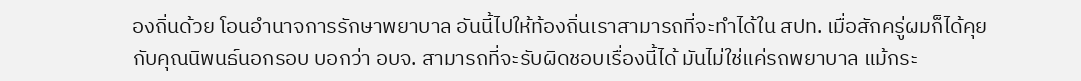องถิ่นด้วย โอนอํานาจการรักษาพยาบาล อันนี้ไปให้ท้องถิ่นเราสามารถที่จะทําได้ใน สปท. เมื่อสักครู่ผมก็ได้คุยกับคุณนิพนธ์นอกรอบ บอกว่า อบจ. สามารถที่จะรับผิดชอบเรื่องนี้ได้ มันไม่ใช่แค่รถพยาบาล แม้กระ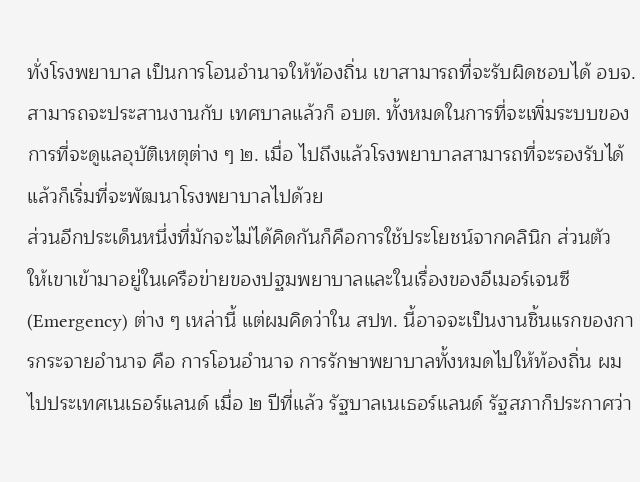ทั่งโรงพยาบาล เป็นการโอนอํานาจให้ท้องถิ่น เขาสามารถที่จะรับผิดชอบได้ อบจ. สามารถจะประสานงานกับ เทศบาลแล้วก็ อบต. ทั้งหมดในการที่จะเพิ่มระบบของการที่จะดูแลอุบัติเหตุต่าง ๆ ๒. เมื่อ ไปถึงแล้วโรงพยาบาลสามารถที่จะรองรับได้ แล้วก็เริ่มที่จะพัฒนาโรงพยาบาลไปด้วย
ส่วนอีกประเด็นหนึ่งที่มักจะไม่ได้คิดกันก็คือการใช้ประโยชน์จากคลินิก ส่วนตัว ให้เขาเข้ามาอยู่ในเครือข่ายของปฐมพยาบาลและในเรื่องของอีเมอร์เจนซี (Emergency) ต่าง ๆ เหล่านี้ แต่ผมคิดว่าใน สปท. นี้อาจจะเป็นงานชิ้นแรกของการกระจายอํานาจ คือ การโอนอํานาจ การรักษาพยาบาลทั้งหมดไปให้ท้องถิ่น ผมไปประเทศเนเธอร์แลนด์ เมื่อ ๒ ปีที่แล้ว รัฐบาลเนเธอร์แลนด์ รัฐสภาก็ประกาศว่า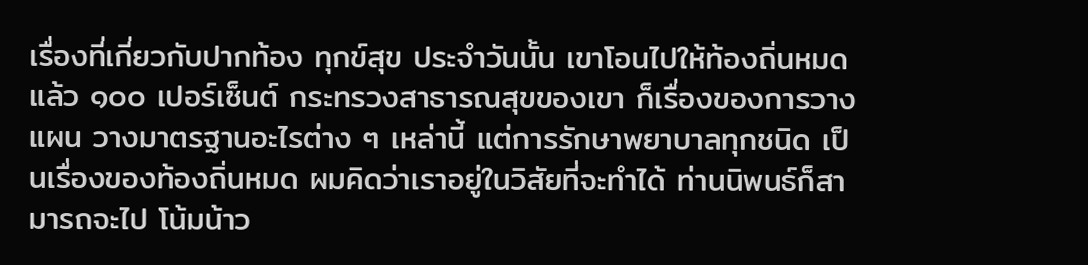เรื่องที่เกี่ยวกับปากท้อง ทุกข์สุข ประจําวันนั้น เขาโอนไปให้ท้องถิ่นหมดแล้ว ๑๐๐ เปอร์เซ็นต์ กระทรวงสาธารณสุขของเขา ก็เรื่องของการวางแผน วางมาตรฐานอะไรต่าง ๆ เหล่านี้ แต่การรักษาพยาบาลทุกชนิด เป็นเรื่องของท้องถิ่นหมด ผมคิดว่าเราอยู่ในวิสัยที่จะทําได้ ท่านนิพนธ์ก็สามารถจะไป โน้มน้าว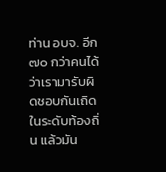ท่าน อบจ. อีก ๗๐ กว่าคนได้ว่าเรามารับผิดชอบกันเถิดในระดับท้องถิ่น แล้วมัน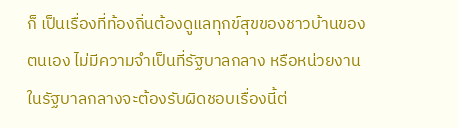ก็ เป็นเรื่องที่ท้องถิ่นต้องดูแลทุกข์สุขของชาวบ้านของตนเอง ไม่มีความจําเป็นที่รัฐบาลกลาง หรือหน่วยงานในรัฐบาลกลางจะต้องรับผิดชอบเรื่องนี้ต่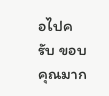อไปครับ ขอบคุณมาก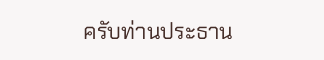ครับท่านประธาน